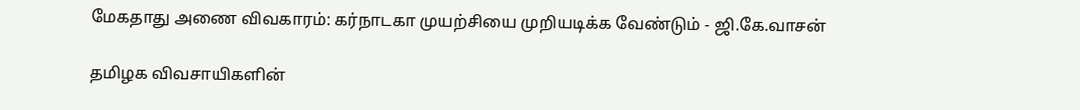மேகதாது அணை விவகாரம்: கர்நாடகா முயற்சியை முறியடிக்க வேண்டும் - ஜி.கே.வாசன்

தமிழக விவசாயிகளின்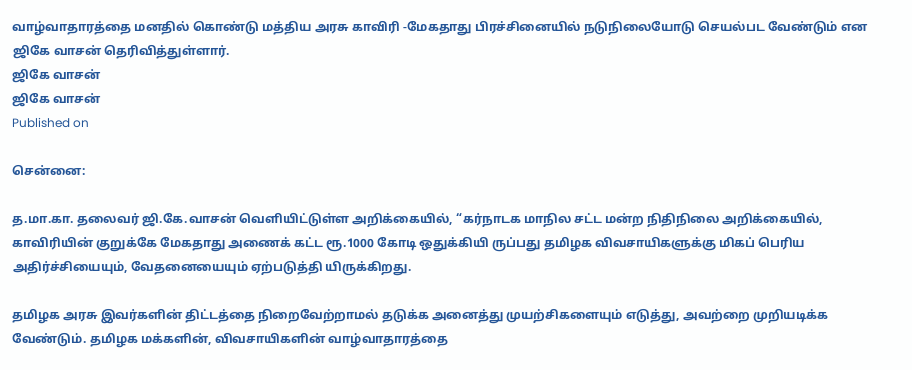வாழ்வாதாரத்தை மனதில் கொண்டு மத்திய அரசு காவிரி -மேகதாது பிரச்சினையில் நடுநிலையோடு செயல்பட வேண்டும் என ஜிகே வாசன் தெரிவித்துள்ளார்.
ஜிகே வாசன்
ஜிகே வாசன்
Published on

சென்னை:

த.மா.கா. தலைவர் ஜி.கே.வாசன் வெளியிட்டுள்ள அறிக்கையில், “கர்நாடக மாநில சட்ட மன்ற நிதிநிலை அறிக்கையில், காவிரியின் குறுக்கே மேகதாது அணைக் கட்ட ரூ.1000 கோடி ஒதுக்கியி ருப்பது தமிழக விவசாயிகளுக்கு மிகப் பெரிய அதிர்ச்சியையும், வேதனையையும் ஏற்படுத்தி யிருக்கிறது.

தமிழக அரசு இவர்களின் திட்டத்தை நிறைவேற்றாமல் தடுக்க அனைத்து முயற்சிகளையும் எடுத்து, அவற்றை முறியடிக்க வேண்டும். தமிழக மக்களின், விவசாயிகளின் வாழ்வாதாரத்தை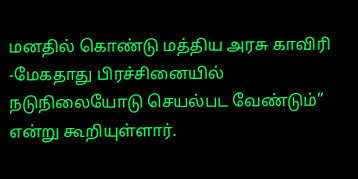மனதில் கொண்டு மத்திய அரசு காவிரி -மேகதாது பிரச்சினையில் நடுநிலையோடு செயல்பட வேண்டும்” என்று கூறியுள்ளார்.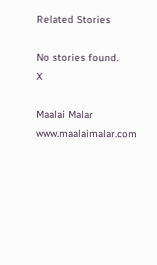Related Stories

No stories found.
X

Maalai Malar
www.maalaimalar.com